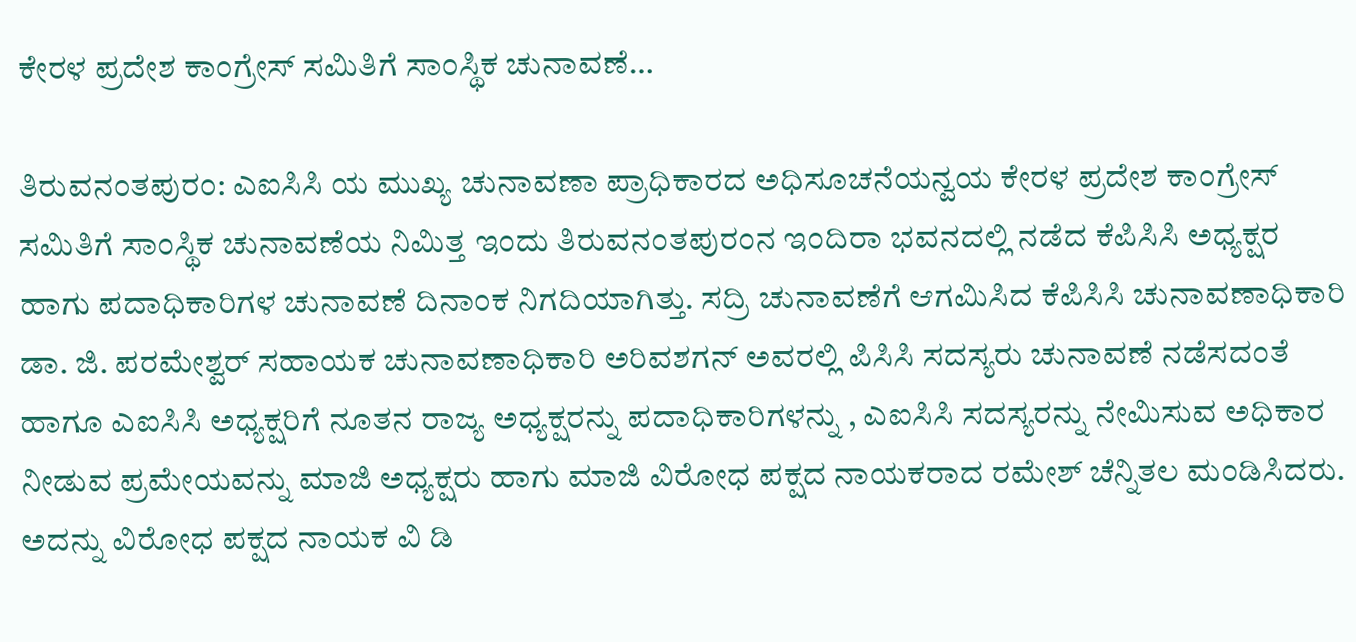ಕೇರಳ ಪ್ರದೇಶ ಕಾಂಗ್ರೇಸ್ ಸಮಿತಿಗೆ ಸಾಂಸ್ಥಿಕ ಚುನಾವಣೆ…

ತಿರುವನಂತಪುರಂ: ಎಐಸಿಸಿ ಯ ಮುಖ್ಯ ಚುನಾವಣಾ ಪ್ರಾಧಿಕಾರದ ಅಧಿಸೂಚನೆಯನ್ವಯ ಕೇರಳ ಪ್ರದೇಶ ಕಾಂಗ್ರೇಸ್ ಸಮಿತಿಗೆ ಸಾಂಸ್ಥಿಕ ಚುನಾವಣೆಯ ನಿಮಿತ್ತ ಇಂದು ತಿರುವನಂತಪುರಂನ ಇಂದಿರಾ ಭವನದಲ್ಲಿ ನಡೆದ ಕೆಪಿಸಿಸಿ ಅಧ್ಯಕ್ಷರ ಹಾಗು ಪದಾಧಿಕಾರಿಗಳ ಚುನಾವಣೆ ದಿನಾಂಕ ನಿಗದಿಯಾಗಿತ್ತು. ಸದ್ರಿ ಚುನಾವಣೆಗೆ ಆಗಮಿಸಿದ ಕೆಪಿಸಿಸಿ ಚುನಾವಣಾಧಿಕಾರಿ ಡಾ. ಜಿ. ಪರಮೇಶ್ವರ್ ಸಹಾಯಕ ಚುನಾವಣಾಧಿಕಾರಿ ಅರಿವಶಗನ್ ಅವರಲ್ಲಿ ಪಿಸಿಸಿ ಸದಸ್ಯರು ಚುನಾವಣೆ ನಡೆಸದಂತೆ ಹಾಗೂ ಎಐಸಿಸಿ ಅಧ್ಯಕ್ಷರಿಗೆ ನೂತನ ರಾಜ್ಯ ಅಧ್ಯಕ್ಷರನ್ನು ಪದಾಧಿಕಾರಿಗಳನ್ನು , ಎಐಸಿಸಿ ಸದಸ್ಯರನ್ನು ನೇಮಿಸುವ ಅಧಿಕಾರ ನೀಡುವ ಪ್ರಮೇಯವನ್ನು ಮಾಜಿ ಅಧ್ಯಕ್ಷರು ಹಾಗು ಮಾಜಿ ವಿರೋಧ ಪಕ್ಷದ ನಾಯಕರಾದ ರಮೇಶ್ ಚೆನ್ನಿತಲ ಮಂಡಿಸಿದರು. ಅದನ್ನು ವಿರೋಧ ಪಕ್ಷದ ನಾಯಕ ವಿ ಡಿ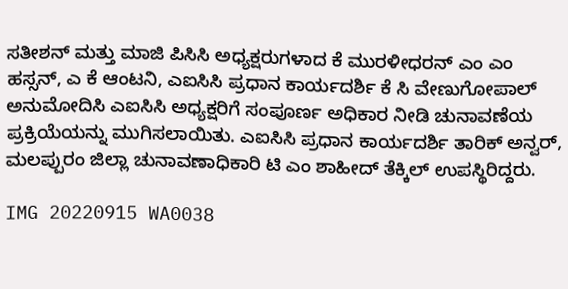ಸತೀಶನ್ ಮತ್ತು ಮಾಜಿ ಪಿಸಿಸಿ ಅಧ್ಯಕ್ಷರುಗಳಾದ ಕೆ ಮುರಳೀಧರನ್ ಎಂ ಎಂ ಹಸ್ಸನ್, ಎ ಕೆ ಆಂಟನಿ, ಎಐಸಿಸಿ ಪ್ರಧಾನ ಕಾರ್ಯದರ್ಶಿ ಕೆ ಸಿ ವೇಣುಗೋಪಾಲ್ ಅನುಮೋದಿಸಿ ಎಐಸಿಸಿ ಅಧ್ಯಕ್ಷರಿಗೆ ಸಂಪೂರ್ಣ ಅಧಿಕಾರ ನೀಡಿ ಚುನಾವಣೆಯ ಪ್ರಕ್ರಿಯೆಯನ್ನು ಮುಗಿಸಲಾಯಿತು. ಎಐಸಿಸಿ ಪ್ರಧಾನ ಕಾರ್ಯದರ್ಶಿ ತಾರಿಕ್ ಅನ್ವರ್, ಮಲಪ್ಪುರಂ ಜಿಲ್ಲಾ ಚುನಾವಣಾಧಿಕಾರಿ ಟಿ ಎಂ ಶಾಹೀದ್ ತೆಕ್ಕಿಲ್ ಉಪಸ್ಥಿರಿದ್ದರು.

IMG 20220915 WA0038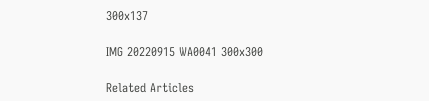300x137

IMG 20220915 WA0041 300x300

Related Articles